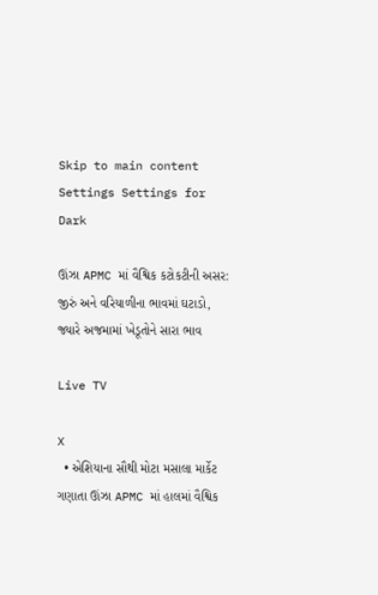Skip to main content
Settings Settings for Dark

ઊંઝા APMC માં વૈશ્વિક કટોકટીની અસર: જીરું અને વરિયાળીના ભાવમાં ઘટાડો, જ્યારે અજમામાં ખેડૂતોને સારા ભાવ

Live TV

X
  • એશિયાના સૌથી મોટા મસાલા માર્કેટ ગણાતા ઊંઝા APMC માં હાલમાં વૈશ્વિક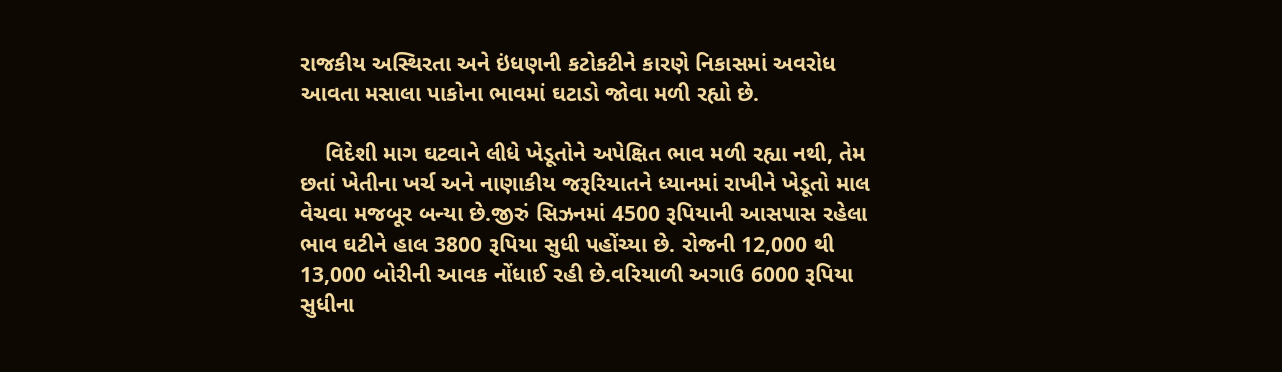રાજકીય અસ્થિરતા અને ઇંધણની કટોકટીને કારણે નિકાસમાં અવરોધ આવતા મસાલા પાકોના ભાવમાં ઘટાડો જોવા મળી રહ્યો છે.

    વિદેશી માગ ઘટવાને લીધે ખેડૂતોને અપેક્ષિત ભાવ મળી રહ્યા નથી, તેમ છતાં ખેતીના ખર્ચ અને નાણાકીય જરૂરિયાતને ધ્યાનમાં રાખીને ખેડૂતો માલ વેચવા મજબૂર બન્યા છે.જીરું સિઝનમાં 4500 રૂપિયાની આસપાસ રહેલા ભાવ ઘટીને હાલ 3800 રૂપિયા સુધી પહોંચ્યા છે. રોજની 12,000 થી 13,000 બોરીની આવક નોંધાઈ રહી છે.વરિયાળી અગાઉ 6000 રૂપિયા સુધીના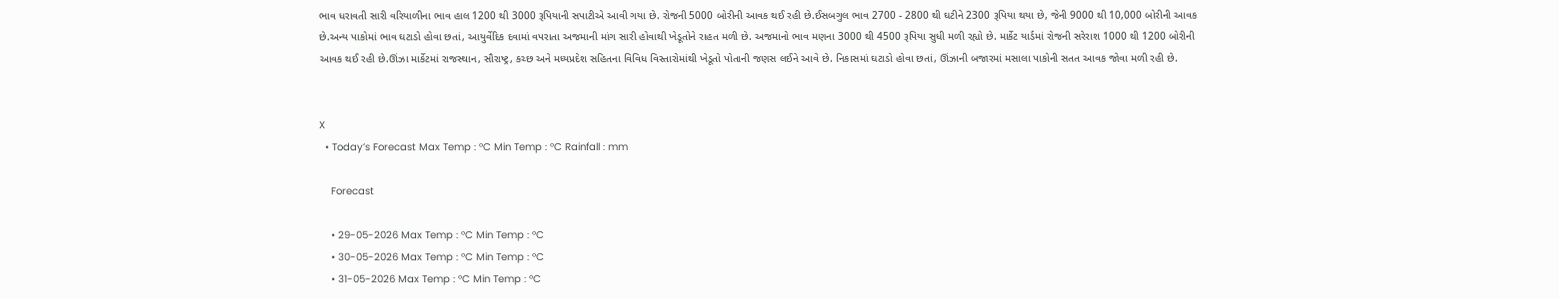ભાવ ધરાવતી સારી વરિયાળીના ભાવ હાલ 1200 થી 3000 રૂપિયાની સપાટીએ આવી ગયા છે. રોજની 5000 બોરીની આવક થઈ રહી છે.ઈસબગુલ ભાવ 2700 - 2800 થી ઘટીને 2300 રૂપિયા થયા છે, જેની 9000 થી 10,000 બોરીની આવક છે.અન્ય પાકોમાં ભાવ ઘટાડો હોવા છતાં, આયુર્વેદિક દવામાં વપરાતા અજમાની માંગ સારી હોવાથી ખેડૂતોને રાહત મળી છે. અજમાનો ભાવ મણના 3000 થી 4500 રૂપિયા સુધી મળી રહ્યો છે. માર્કેટ યાર્ડમાં રોજની સરેરાશ 1000 થી 1200 બોરીની આવક થઈ રહી છે.ઊંઝા માર્કેટમાં રાજસ્થાન, સૌરાષ્ટ્ર, કચ્છ અને મધ્યપ્રદેશ સહિતના વિવિધ વિસ્તારોમાંથી ખેડૂતો પોતાની જણસ લઈને આવે છે. નિકાસમાં ઘટાડો હોવા છતાં, ઊંઝાની બજારમાં મસાલા પાકોની સતત આવક જોવા મળી રહી છે.


X
  • Today’s Forecast Max Temp : °C Min Temp : °C Rainfall : mm

    Forecast

    • 29-05-2026 Max Temp : °C Min Temp : °C
    • 30-05-2026 Max Temp : °C Min Temp : °C
    • 31-05-2026 Max Temp : °C Min Temp : °C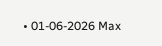• 01-06-2026 Max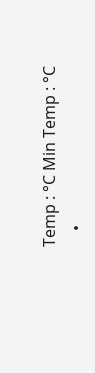Temp : °C Min Temp : °C
    •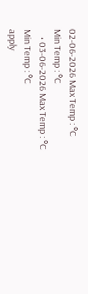02-06-2026 Max Temp : °C Min Temp : °C
    • 03-06-2026 Max Temp : °C Min Temp : °C
apply